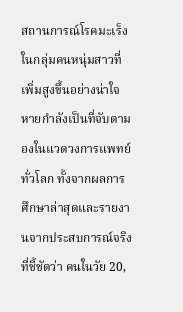สถานการณ์โรคมะเร็งในกลุ่มคนหนุ่มสาวที่เพิ่มสูงขึ้นอย่างน่าใจหายกำลังเป็นที่จับตามองในแวดวงการแพทย์ทั่วโลก ทั้งจากผลการศึกษาล่าสุดและรายงานจากประสบการณ์จริงที่ชี้ชัดว่า คนในวัย 20,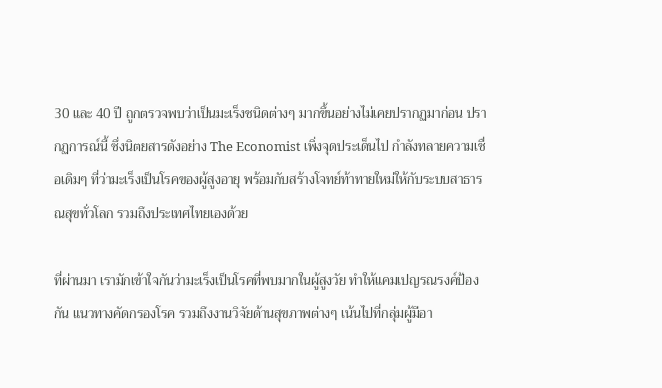30 และ 40 ปี ถูกตรวจพบว่าเป็นมะเร็งชนิดต่างๆ มากขึ้นอย่างไม่เคยปรากฏมาก่อน ปรากฏการณ์นี้ ซึ่งนิตยสารดังอย่าง The Economist เพิ่งจุดประเด็นไป กำลังทลายความเชื่อเดิมๆ ที่ว่ามะเร็งเป็นโรคของผู้สูงอายุ พร้อมกับสร้างโจทย์ท้าทายใหม่ให้กับระบบสาธารณสุขทั่วโลก รวมถึงประเทศไทยเองด้วย

ที่ผ่านมา เรามักเข้าใจกันว่ามะเร็งเป็นโรคที่พบมากในผู้สูงวัย ทำให้แคมเปญรณรงค์ป้องกัน แนวทางคัดกรองโรค รวมถึงงานวิจัยด้านสุขภาพต่างๆ เน้นไปที่กลุ่มผู้มีอา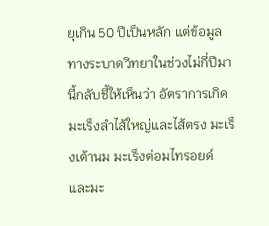ยุเกิน 50 ปีเป็นหลัก แต่ข้อมูลทางระบาดวิทยาในช่วงไม่กี่ปีมานี้กลับชี้ให้เห็นว่า อัตราการเกิดมะเร็งลำไส้ใหญ่และไส้ตรง มะเร็งเต้านม มะเร็งต่อมไทรอยด์ และมะ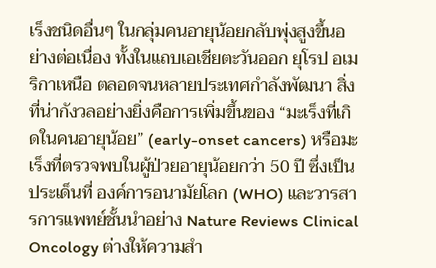เร็งชนิดอื่นๆ ในกลุ่มคนอายุน้อยกลับพุ่งสูงขึ้นอย่างต่อเนื่อง ทั้งในแถบเอเชียตะวันออก ยุโรป อเมริกาเหนือ ตลอดจนหลายประเทศกำลังพัฒนา สิ่งที่น่ากังวลอย่างยิ่งคือการเพิ่มขึ้นของ “มะเร็งที่เกิดในคนอายุน้อย” (early-onset cancers) หรือมะเร็งที่ตรวจพบในผู้ป่วยอายุน้อยกว่า 50 ปี ซึ่งเป็นประเด็นที่ องค์การอนามัยโลก (WHO) และวารสารการแพทย์ชั้นนำอย่าง Nature Reviews Clinical Oncology ต่างให้ความสำ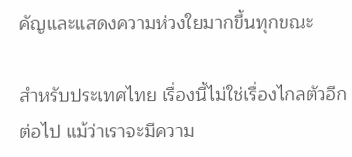คัญและแสดงความห่วงใยมากขึ้นทุกขณะ

สำหรับประเทศไทย เรื่องนี้ไม่ใช่เรื่องไกลตัวอีกต่อไป แม้ว่าเราจะมีความ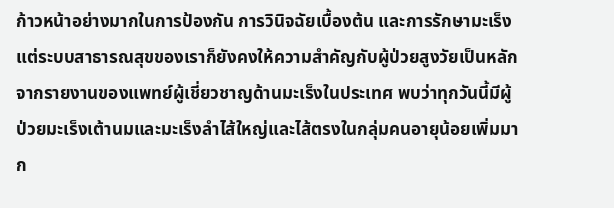ก้าวหน้าอย่างมากในการป้องกัน การวินิจฉัยเบื้องต้น และการรักษามะเร็ง แต่ระบบสาธารณสุขของเราก็ยังคงให้ความสำคัญกับผู้ป่วยสูงวัยเป็นหลัก จากรายงานของแพทย์ผู้เชี่ยวชาญด้านมะเร็งในประเทศ พบว่าทุกวันนี้มีผู้ป่วยมะเร็งเต้านมและมะเร็งลำไส้ใหญ่และไส้ตรงในกลุ่มคนอายุน้อยเพิ่มมาก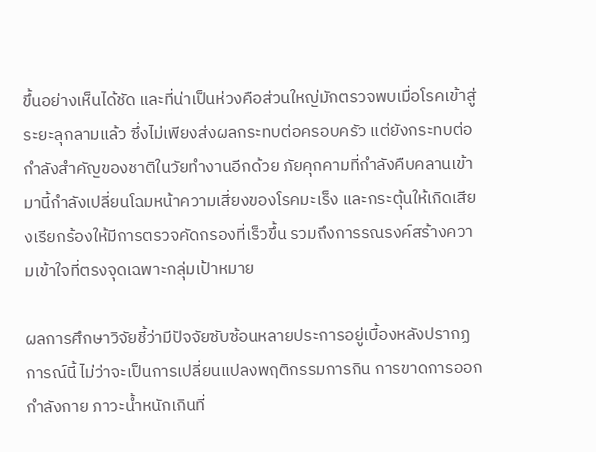ขึ้นอย่างเห็นได้ชัด และที่น่าเป็นห่วงคือส่วนใหญ่มักตรวจพบเมื่อโรคเข้าสู่ระยะลุกลามแล้ว ซึ่งไม่เพียงส่งผลกระทบต่อครอบครัว แต่ยังกระทบต่อกำลังสำคัญของชาติในวัยทำงานอีกด้วย ภัยคุกคามที่กำลังคืบคลานเข้ามานี้กำลังเปลี่ยนโฉมหน้าความเสี่ยงของโรคมะเร็ง และกระตุ้นให้เกิดเสียงเรียกร้องให้มีการตรวจคัดกรองที่เร็วขึ้น รวมถึงการรณรงค์สร้างความเข้าใจที่ตรงจุดเฉพาะกลุ่มเป้าหมาย

ผลการศึกษาวิจัยชี้ว่ามีปัจจัยซับซ้อนหลายประการอยู่เบื้องหลังปรากฏการณ์นี้ ไม่ว่าจะเป็นการเปลี่ยนแปลงพฤติกรรมการกิน การขาดการออกกำลังกาย ภาวะน้ำหนักเกินที่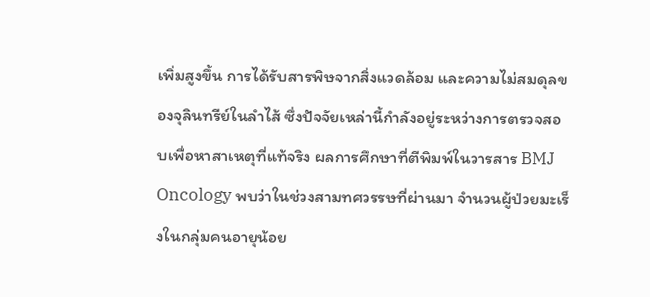เพิ่มสูงขึ้น การได้รับสารพิษจากสิ่งแวดล้อม และความไม่สมดุลของจุลินทรีย์ในลำไส้ ซึ่งปัจจัยเหล่านี้กำลังอยู่ระหว่างการตรวจสอบเพื่อหาสาเหตุที่แท้จริง ผลการศึกษาที่ตีพิมพ์ในวารสาร BMJ Oncology พบว่าในช่วงสามทศวรรษที่ผ่านมา จำนวนผู้ป่วยมะเร็งในกลุ่มคนอายุน้อย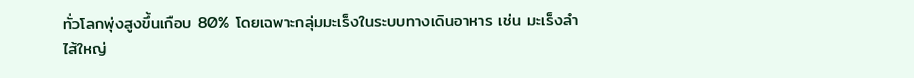ทั่วโลกพุ่งสูงขึ้นเกือบ 80% โดยเฉพาะกลุ่มมะเร็งในระบบทางเดินอาหาร เช่น มะเร็งลำไส้ใหญ่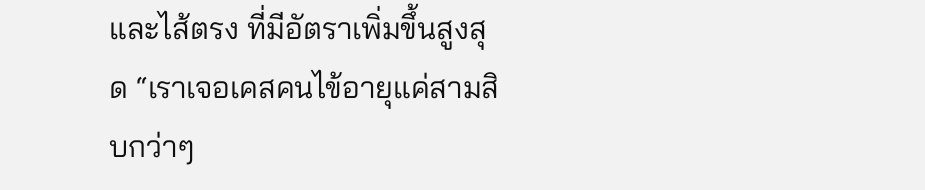และไส้ตรง ที่มีอัตราเพิ่มขึ้นสูงสุด “เราเจอเคสคนไข้อายุแค่สามสิบกว่าๆ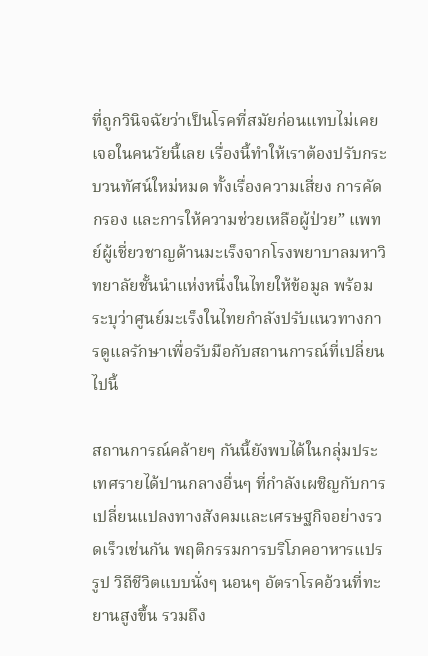ที่ถูกวินิจฉัยว่าเป็นโรคที่สมัยก่อนแทบไม่เคยเจอในคนวัยนี้เลย เรื่องนี้ทำให้เราต้องปรับกระบวนทัศน์ใหม่หมด ทั้งเรื่องความเสี่ยง การคัดกรอง และการให้ความช่วยเหลือผู้ป่วย” แพทย์ผู้เชี่ยวชาญด้านมะเร็งจากโรงพยาบาลมหาวิทยาลัยชั้นนำแห่งหนึ่งในไทยให้ข้อมูล พร้อมระบุว่าศูนย์มะเร็งในไทยกำลังปรับแนวทางการดูแลรักษาเพื่อรับมือกับสถานการณ์ที่เปลี่ยนไปนี้

สถานการณ์คล้ายๆ กันนี้ยังพบได้ในกลุ่มประเทศรายได้ปานกลางอื่นๆ ที่กำลังเผชิญกับการเปลี่ยนแปลงทางสังคมและเศรษฐกิจอย่างรวดเร็วเช่นกัน พฤติกรรมการบริโภคอาหารแปรรูป วิถีชีวิตแบบนั่งๆ นอนๆ อัตราโรคอ้วนที่ทะยานสูงขึ้น รวมถึง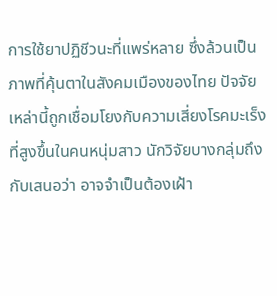การใช้ยาปฏิชีวนะที่แพร่หลาย ซึ่งล้วนเป็นภาพที่คุ้นตาในสังคมเมืองของไทย ปัจจัยเหล่านี้ถูกเชื่อมโยงกับความเสี่ยงโรคมะเร็งที่สูงขึ้นในคนหนุ่มสาว นักวิจัยบางกลุ่มถึงกับเสนอว่า อาจจำเป็นต้องเฝ้า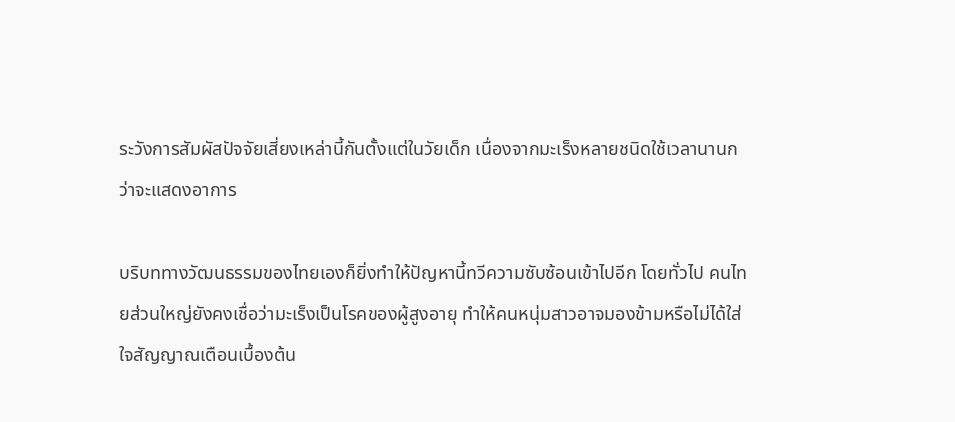ระวังการสัมผัสปัจจัยเสี่ยงเหล่านี้กันตั้งแต่ในวัยเด็ก เนื่องจากมะเร็งหลายชนิดใช้เวลานานกว่าจะแสดงอาการ

บริบททางวัฒนธรรมของไทยเองก็ยิ่งทำให้ปัญหานี้ทวีความซับซ้อนเข้าไปอีก โดยทั่วไป คนไทยส่วนใหญ่ยังคงเชื่อว่ามะเร็งเป็นโรคของผู้สูงอายุ ทำให้คนหนุ่มสาวอาจมองข้ามหรือไม่ได้ใส่ใจสัญญาณเตือนเบื้องต้น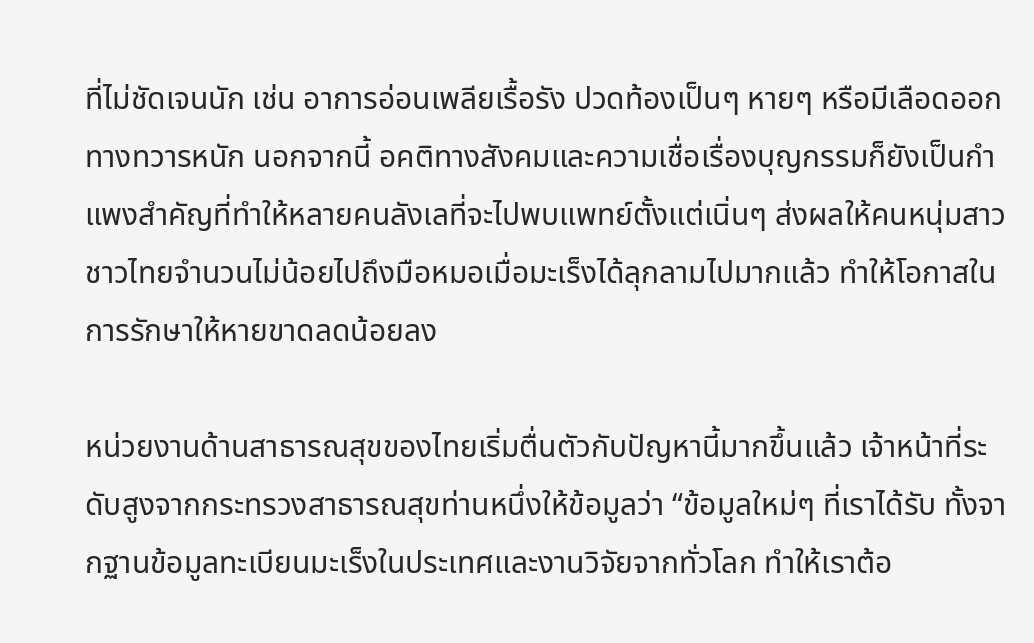ที่ไม่ชัดเจนนัก เช่น อาการอ่อนเพลียเรื้อรัง ปวดท้องเป็นๆ หายๆ หรือมีเลือดออกทางทวารหนัก นอกจากนี้ อคติทางสังคมและความเชื่อเรื่องบุญกรรมก็ยังเป็นกำแพงสำคัญที่ทำให้หลายคนลังเลที่จะไปพบแพทย์ตั้งแต่เนิ่นๆ ส่งผลให้คนหนุ่มสาวชาวไทยจำนวนไม่น้อยไปถึงมือหมอเมื่อมะเร็งได้ลุกลามไปมากแล้ว ทำให้โอกาสในการรักษาให้หายขาดลดน้อยลง

หน่วยงานด้านสาธารณสุขของไทยเริ่มตื่นตัวกับปัญหานี้มากขึ้นแล้ว เจ้าหน้าที่ระดับสูงจากกระทรวงสาธารณสุขท่านหนึ่งให้ข้อมูลว่า “ข้อมูลใหม่ๆ ที่เราได้รับ ทั้งจากฐานข้อมูลทะเบียนมะเร็งในประเทศและงานวิจัยจากทั่วโลก ทำให้เราต้อ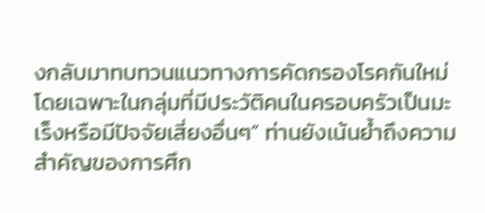งกลับมาทบทวนแนวทางการคัดกรองโรคกันใหม่ โดยเฉพาะในกลุ่มที่มีประวัติคนในครอบครัวเป็นมะเร็งหรือมีปัจจัยเสี่ยงอื่นๆ” ท่านยังเน้นย้ำถึงความสำคัญของการศึก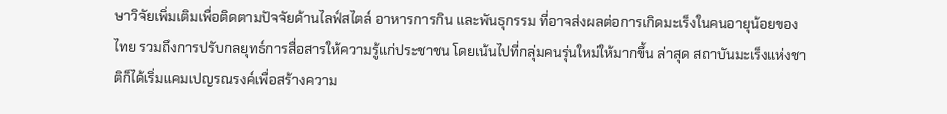ษาวิจัยเพิ่มเติมเพื่อติดตามปัจจัยด้านไลฟ์สไตล์ อาหารการกิน และพันธุกรรม ที่อาจส่งผลต่อการเกิดมะเร็งในคนอายุน้อยของไทย รวมถึงการปรับกลยุทธ์การสื่อสารให้ความรู้แก่ประชาชน โดยเน้นไปที่กลุ่มคนรุ่นใหม่ให้มากขึ้น ล่าสุด สถาบันมะเร็งแห่งชาติก็ได้เริ่มแคมเปญรณรงค์เพื่อสร้างความ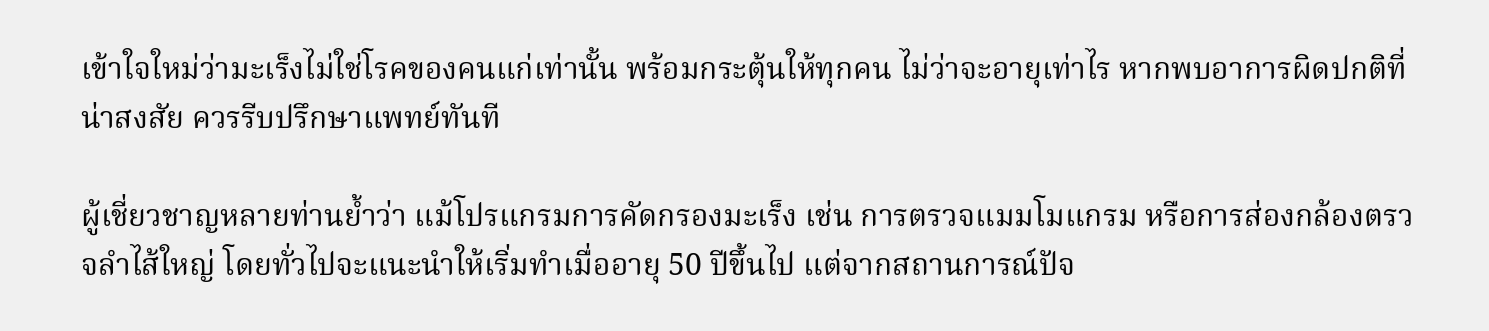เข้าใจใหม่ว่ามะเร็งไม่ใช่โรคของคนแก่เท่านั้น พร้อมกระตุ้นให้ทุกคน ไม่ว่าจะอายุเท่าไร หากพบอาการผิดปกติที่น่าสงสัย ควรรีบปรึกษาแพทย์ทันที

ผู้เชี่ยวชาญหลายท่านย้ำว่า แม้โปรแกรมการคัดกรองมะเร็ง เช่น การตรวจแมมโมแกรม หรือการส่องกล้องตรวจลำไส้ใหญ่ โดยทั่วไปจะแนะนำให้เริ่มทำเมื่ออายุ 50 ปีขึ้นไป แต่จากสถานการณ์ปัจ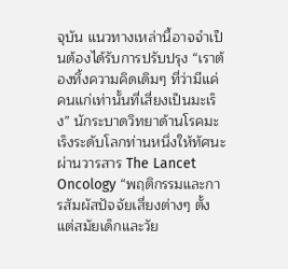จุบัน แนวทางเหล่านี้อาจจำเป็นต้องได้รับการปรับปรุง “เราต้องทิ้งความคิดเดิมๆ ที่ว่ามีแค่คนแก่เท่านั้นที่เสี่ยงเป็นมะเร็ง” นักระบาดวิทยาด้านโรคมะเร็งระดับโลกท่านหนึ่งให้ทัศนะผ่านวารสาร The Lancet Oncology “พฤติกรรมและการสัมผัสปัจจัยเสี่ยงต่างๆ ตั้งแต่สมัยเด็กและวัย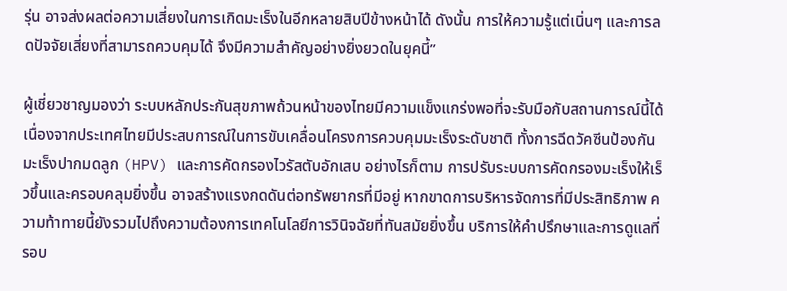รุ่น อาจส่งผลต่อความเสี่ยงในการเกิดมะเร็งในอีกหลายสิบปีข้างหน้าได้ ดังนั้น การให้ความรู้แต่เนิ่นๆ และการลดปัจจัยเสี่ยงที่สามารถควบคุมได้ จึงมีความสำคัญอย่างยิ่งยวดในยุคนี้”

ผู้เชี่ยวชาญมองว่า ระบบหลักประกันสุขภาพถ้วนหน้าของไทยมีความแข็งแกร่งพอที่จะรับมือกับสถานการณ์นี้ได้ เนื่องจากประเทศไทยมีประสบการณ์ในการขับเคลื่อนโครงการควบคุมมะเร็งระดับชาติ ทั้งการฉีดวัคซีนป้องกันมะเร็งปากมดลูก (HPV) และการคัดกรองไวรัสตับอักเสบ อย่างไรก็ตาม การปรับระบบการคัดกรองมะเร็งให้เร็วขึ้นและครอบคลุมยิ่งขึ้น อาจสร้างแรงกดดันต่อทรัพยากรที่มีอยู่ หากขาดการบริหารจัดการที่มีประสิทธิภาพ ความท้าทายนี้ยังรวมไปถึงความต้องการเทคโนโลยีการวินิจฉัยที่ทันสมัยยิ่งขึ้น บริการให้คำปรึกษาและการดูแลที่รอบ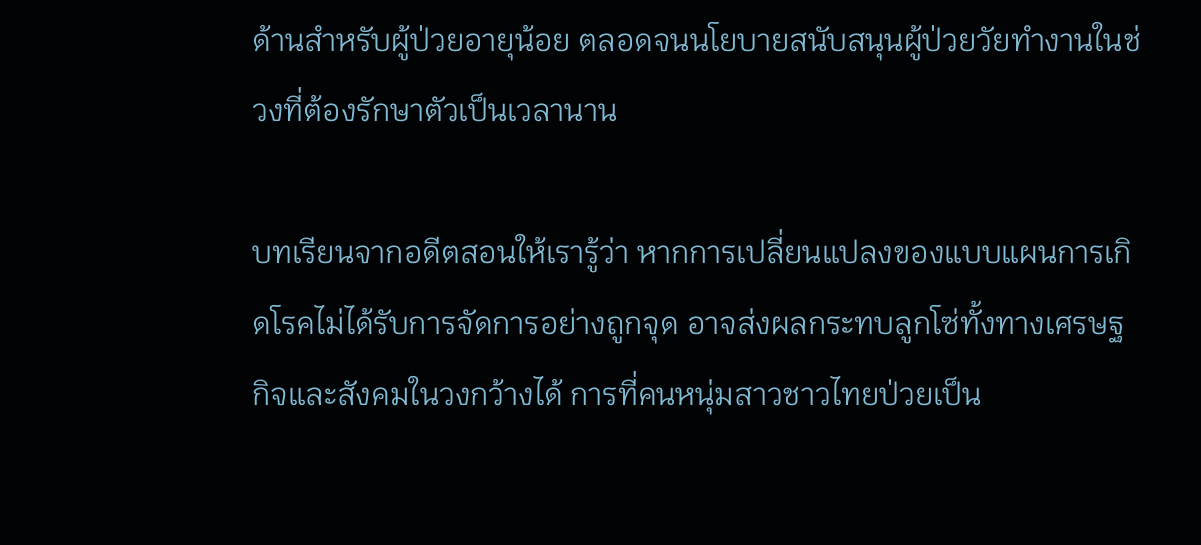ด้านสำหรับผู้ป่วยอายุน้อย ตลอดจนนโยบายสนับสนุนผู้ป่วยวัยทำงานในช่วงที่ต้องรักษาตัวเป็นเวลานาน

บทเรียนจากอดีตสอนให้เรารู้ว่า หากการเปลี่ยนแปลงของแบบแผนการเกิดโรคไม่ได้รับการจัดการอย่างถูกจุด อาจส่งผลกระทบลูกโซ่ทั้งทางเศรษฐกิจและสังคมในวงกว้างได้ การที่คนหนุ่มสาวชาวไทยป่วยเป็น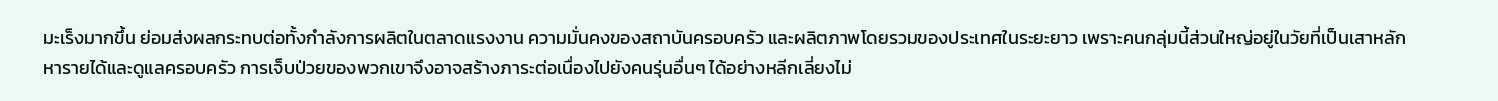มะเร็งมากขึ้น ย่อมส่งผลกระทบต่อทั้งกำลังการผลิตในตลาดแรงงาน ความมั่นคงของสถาบันครอบครัว และผลิตภาพโดยรวมของประเทศในระยะยาว เพราะคนกลุ่มนี้ส่วนใหญ่อยู่ในวัยที่เป็นเสาหลักหารายได้และดูแลครอบครัว การเจ็บป่วยของพวกเขาจึงอาจสร้างภาระต่อเนื่องไปยังคนรุ่นอื่นๆ ได้อย่างหลีกเลี่ยงไม่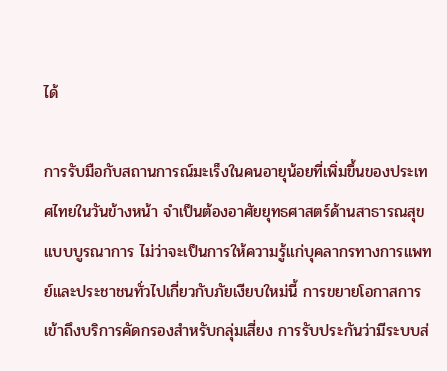ได้

การรับมือกับสถานการณ์มะเร็งในคนอายุน้อยที่เพิ่มขึ้นของประเทศไทยในวันข้างหน้า จำเป็นต้องอาศัยยุทธศาสตร์ด้านสาธารณสุขแบบบูรณาการ ไม่ว่าจะเป็นการให้ความรู้แก่บุคลากรทางการแพทย์และประชาชนทั่วไปเกี่ยวกับภัยเงียบใหม่นี้ การขยายโอกาสการเข้าถึงบริการคัดกรองสำหรับกลุ่มเสี่ยง การรับประกันว่ามีระบบส่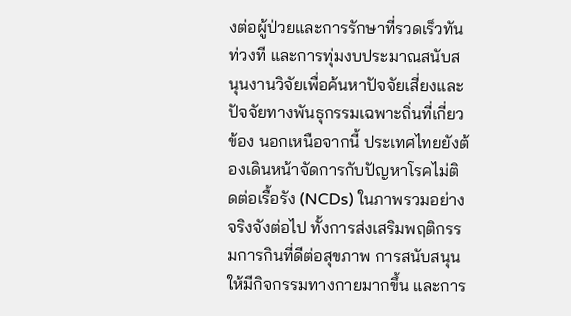งต่อผู้ป่วยและการรักษาที่รวดเร็วทันท่วงที และการทุ่มงบประมาณสนับสนุนงานวิจัยเพื่อค้นหาปัจจัยเสี่ยงและปัจจัยทางพันธุกรรมเฉพาะถิ่นที่เกี่ยวข้อง นอกเหนือจากนี้ ประเทศไทยยังต้องเดินหน้าจัดการกับปัญหาโรคไม่ติดต่อเรื้อรัง (NCDs) ในภาพรวมอย่างจริงจังต่อไป ทั้งการส่งเสริมพฤติกรรมการกินที่ดีต่อสุขภาพ การสนับสนุนให้มีกิจกรรมทางกายมากขึ้น และการ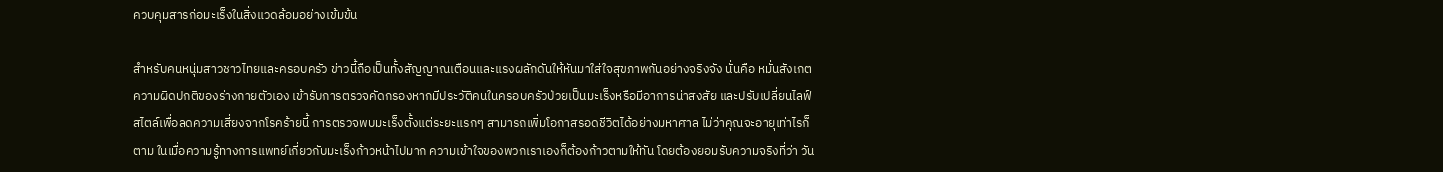ควบคุมสารก่อมะเร็งในสิ่งแวดล้อมอย่างเข้มข้น

สำหรับคนหนุ่มสาวชาวไทยและครอบครัว ข่าวนี้ถือเป็นทั้งสัญญาณเตือนและแรงผลักดันให้หันมาใส่ใจสุขภาพกันอย่างจริงจัง นั่นคือ หมั่นสังเกตความผิดปกติของร่างกายตัวเอง เข้ารับการตรวจคัดกรองหากมีประวัติคนในครอบครัวป่วยเป็นมะเร็งหรือมีอาการน่าสงสัย และปรับเปลี่ยนไลฟ์สไตล์เพื่อลดความเสี่ยงจากโรคร้ายนี้ การตรวจพบมะเร็งตั้งแต่ระยะแรกๆ สามารถเพิ่มโอกาสรอดชีวิตได้อย่างมหาศาล ไม่ว่าคุณจะอายุเท่าไรก็ตาม ในเมื่อความรู้ทางการแพทย์เกี่ยวกับมะเร็งก้าวหน้าไปมาก ความเข้าใจของพวกเราเองก็ต้องก้าวตามให้ทัน โดยต้องยอมรับความจริงที่ว่า วัน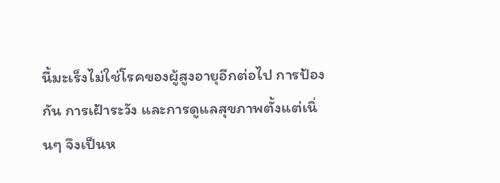นี้มะเร็งไม่ใช่โรคของผู้สูงอายุอีกต่อไป การป้องกัน การเฝ้าระวัง และการดูแลสุขภาพตั้งแต่เนิ่นๆ จึงเป็นห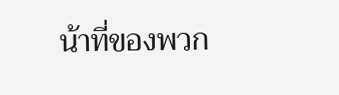น้าที่ของพวก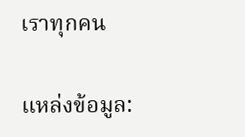เราทุกคน

แหล่งข้อมูล: